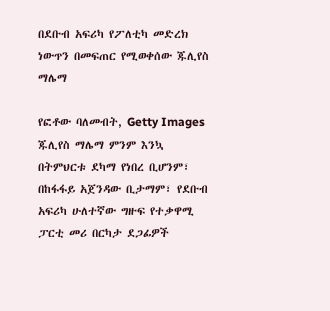በደቡብ አፍሪካ የፖለቲካ መድረክ ነውጥን በመፍጠር የሚወቀሰው ጁሊየስ ማሌማ

የፎቶው ባለመብት, Getty Images
ጁሊየስ ማሌማ ምንም እንኳ በትምህርቱ ደካማ የነበረ ቢሆንም፣ በከፋፋይ አጀንዳው ቢታማም፣ የደቡብ አፍሪካ ሁለተኛው ግዙፍ የተቃዋሚ ፓርቲ መሪ በርካታ ደጋፊዎች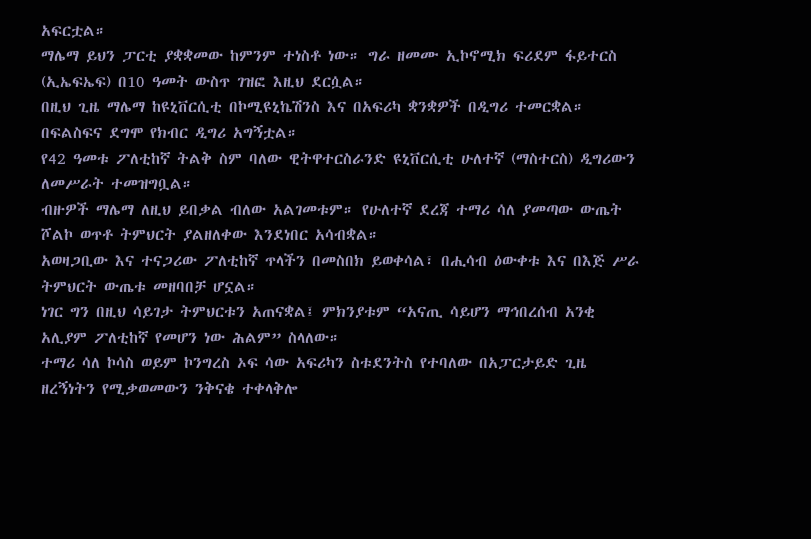አፍርቷል።
ማሌማ ይህን ፓርቲ ያቋቋመው ከምንም ተነስቶ ነው። ግራ ዘመሙ ኢኮኖሚክ ፍሪደም ፋይተርስ (ኢኤፍኤፍ) በ10 ዓመት ውስጥ ገዝፎ እዚህ ደርሷል።
በዚህ ጊዜ ማሌማ ከዩኒቨርሲቲ በኮሚዩኒኬሽንስ እና በአፍሪካ ቋንቋዎች በዲግሪ ተመርቋል። በፍልስፍና ደግሞ የክብር ዲግሪ አግኝቷል።
የ42 ዓመቱ ፖለቲከኛ ትልቅ ስም ባለው ዊትዋተርስራንድ ዩኒቨርሲቲ ሁለተኛ (ማስተርስ) ዲግሪውን ለመሥራት ተመዝግቧል።
ብዙዎች ማሌማ ለዚህ ይበቃል ብለው አልገመቱም። የሁለተኛ ደረጃ ተማሪ ሳለ ያመጣው ውጤት ሾልኮ ወጥቶ ትምህርት ያልዘለቀው እንደነበር አሳብቋል።
አወዛጋቢው እና ተናጋሪው ፖለቲከኛ ጥላችን በመስበክ ይወቀሳል፣ በሒሳብ ዕውቀቱ እና በእጅ ሥራ ትምህርት ውጤቱ መዘባበቻ ሆኗል።
ነገር ግን በዚህ ሳይገታ ትምህርቱን አጠናቋል፤ ምክንያቱም “አናጢ ሳይሆን ማኅበረሰብ አንቂ አሊያም ፖለቲከኛ የመሆን ነው ሕልም” ስላለው።
ተማሪ ሳለ ኮሳስ ወይም ኮንግረስ ኦፍ ሳው አፍሪካን ስቱደንትስ የተባለው በአፓርታይድ ጊዜ ዘረኝነትን የሚቃወመውን ንቅናቄ ተቀላቅሎ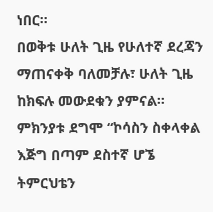ነበር።
በወቅቱ ሁለት ጊዜ የሁለተኛ ደረጃን ማጠናቀቅ ባለመቻሉ፣ ሁለት ጊዜ ከክፍሉ መውደቁን ያምናል። ምክንያቱ ደግሞ “ኮሳስን ስቀላቀል እጅግ በጣም ደስተኛ ሆኜ ትምርህቴን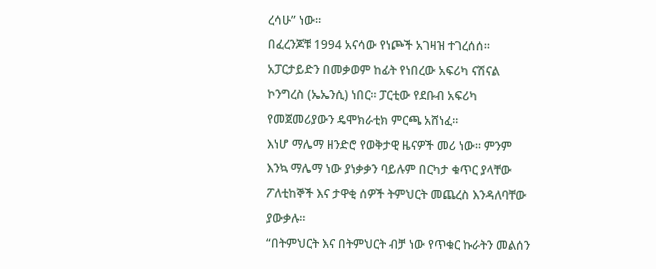ረሳሁ” ነው።
በፈረንጆቹ 1994 አናሳው የነጮች አገዛዝ ተገረሰሰ። አፓርታይድን በመቃወም ከፊት የነበረው አፍሪካ ናሽናል ኮንግረስ (ኤኤንሲ) ነበር። ፓርቲው የደቡብ አፍሪካ የመጀመሪያውን ዴሞክራቲክ ምርጫ አሸነፈ።
እነሆ ማሌማ ዘንድሮ የወቅታዊ ዜናዎች መሪ ነው። ምንም እንኳ ማሌማ ነው ያነቃቃን ባይሉም በርካታ ቁጥር ያላቸው ፖለቲከኞች እና ታዋቂ ሰዎች ትምህርት መጨረስ እንዳለባቸው ያውቃሉ።
“በትምህርት እና በትምህርት ብቻ ነው የጥቁር ኩራትን መልሰን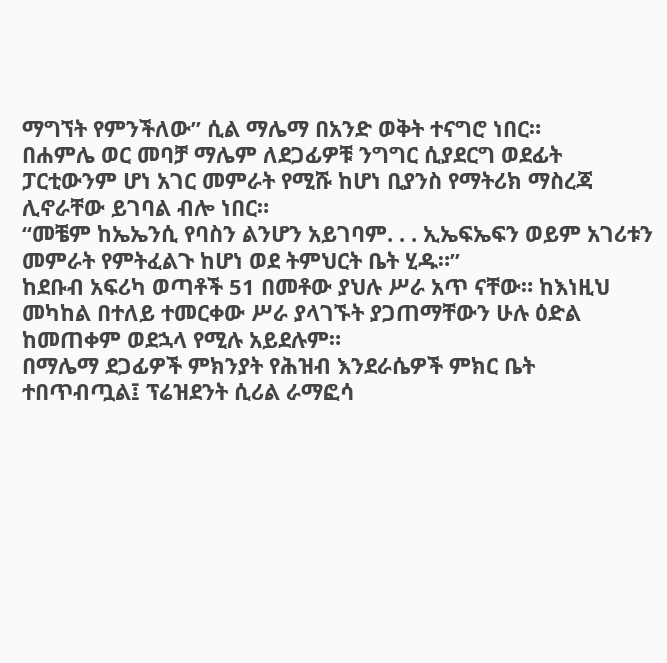ማግኘት የምንችለው” ሲል ማሌማ በአንድ ወቅት ተናግሮ ነበር።
በሐምሌ ወር መባቻ ማሌም ለደጋፊዎቹ ንግግር ሲያደርግ ወደፊት ፓርቲውንም ሆነ አገር መምራት የሚሹ ከሆነ ቢያንስ የማትሪክ ማስረጃ ሊኖራቸው ይገባል ብሎ ነበር።
“መቼም ከኤኤንሲ የባስን ልንሆን አይገባም. . . ኢኤፍኤፍን ወይም አገሪቱን መምራት የምትፈልጉ ከሆነ ወደ ትምህርት ቤት ሂዱ።”
ከደቡብ አፍሪካ ወጣቶች 51 በመቶው ያህሉ ሥራ አጥ ናቸው። ከእነዚህ መካከል በተለይ ተመርቀው ሥራ ያላገኙት ያጋጠማቸውን ሁሉ ዕድል ከመጠቀም ወደኋላ የሚሉ አይደሉም።
በማሌማ ደጋፊዎች ምክንያት የሕዝብ እንደራሴዎች ምክር ቤት ተበጥብጧል፤ ፕሬዝደንት ሲሪል ራማፎሳ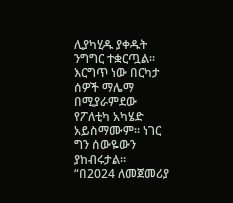ሊያካሂዱ ያቀዱት ንግግር ተቋርጧል።
እርግጥ ነው በርካታ ሰዎች ማሌማ በሚያራምደው የፖለቲካ አካሄድ አይስማሙም። ነገር ግን ሰውዬውን ያከብሩታል።
“በ2024 ለመጀመሪያ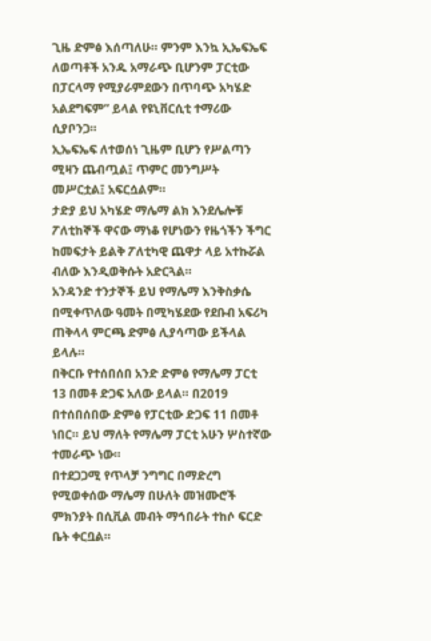ጊዜ ድምፅ እሰጣለሁ። ምንም እንኳ ኢኤፍኤፍ ለወጣቶች አንዱ አማራጭ ቢሆንም ፓርቲው በፓርላማ የሚያራምደውን በጥባጭ አካሄድ አልደግፍም” ይላል የዩኒቨርሲቲ ተማሪው ሲያቦንጋ።
ኢኤፍኤፍ ለተወሰነ ጊዜም ቢሆን የሥልጣን ሚዛን ጨብጧል፤ ጥምር መንግሥት መሥርቷል፤ አፍርሷልም።
ታድያ ይህ አካሄድ ማሌማ ልክ እንደሌሎቹ ፖለቲከኞች ዋናው ማነቆ የሆነውን የዜጎችን ችግር ከመፍታት ይልቅ ፖለቲካዊ ጨዋታ ላይ አተኩሯል ብለው እንዲወቅሱት አድርጓል።
አንዳንድ ተንታኞች ይህ የማሌማ እንቅስቃሴ በሚቀጥለው ዓመት በሚካሄደው የደቡብ አፍሪካ ጠቅላላ ምርጫ ድምፅ ሊያሳጣው ይችላል ይላሉ።
በቅርቡ የተሰበሰበ አንድ ድምፅ የማሌማ ፓርቲ 13 በመቶ ድጋፍ አለው ይላል። በ2019 በተሰበሰበው ድምፅ የፓርቲው ድጋፍ 11 በመቶ ነበር። ይህ ማለት የማሌማ ፓርቲ አሁን ሦስተኛው ተመራጭ ነው።
በተደጋጋሚ የጥላቻ ንግግር በማድረግ የሚወቀሰው ማሌማ በሁለት መዝሙሮች ምክንያት በሲቪል መብት ማኅበራት ተከሶ ፍርድ ቤት ቀርቧል።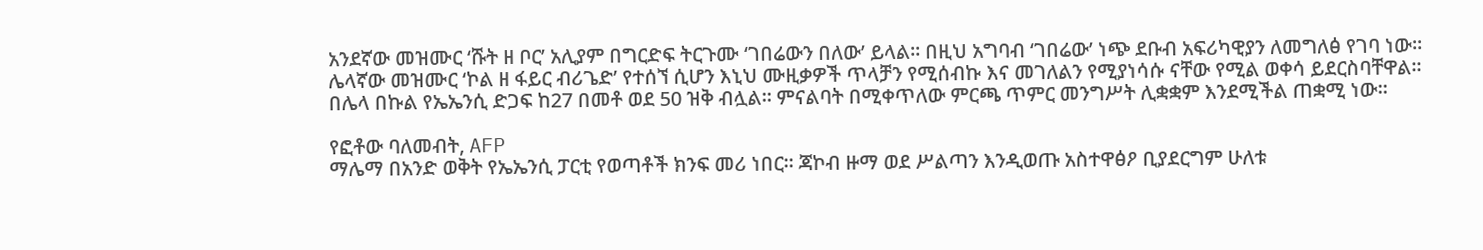አንደኛው መዝሙር ‘ሹት ዘ ቦር’ አሊያም በግርድፍ ትርጉሙ ‘ገበሬውን በለው’ ይላል። በዚህ አግባብ ‘ገበሬው’ ነጭ ደቡብ አፍሪካዊያን ለመግለፅ የገባ ነው።
ሌላኛው መዝሙር ‘ኮል ዘ ፋይር ብሪጌድ’ የተሰኘ ሲሆን እኒህ ሙዚቃዎች ጥላቻን የሚሰብኩ እና መገለልን የሚያነሳሱ ናቸው የሚል ወቀሳ ይደርስባቸዋል።
በሌላ በኩል የኤኤንሲ ድጋፍ ከ27 በመቶ ወደ 50 ዝቅ ብሏል። ምናልባት በሚቀጥለው ምርጫ ጥምር መንግሥት ሊቋቋም እንደሚችል ጠቋሚ ነው።

የፎቶው ባለመብት, AFP
ማሌማ በአንድ ወቅት የኤኤንሲ ፓርቲ የወጣቶች ክንፍ መሪ ነበር። ጃኮብ ዙማ ወደ ሥልጣን እንዲወጡ አስተዋፅዖ ቢያደርግም ሁለቱ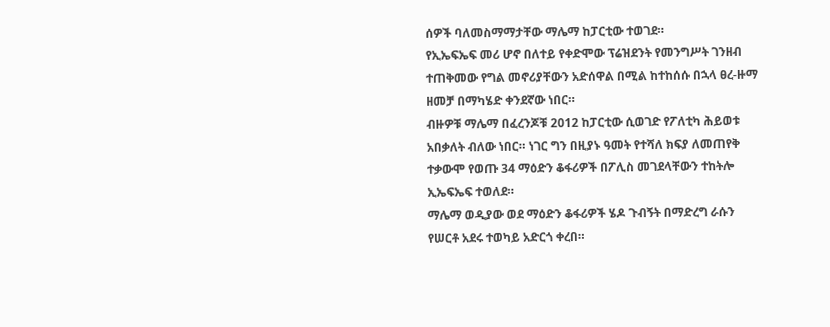ሰዎች ባለመስማማታቸው ማሌማ ከፓርቲው ተወገደ።
የኢኤፍኤፍ መሪ ሆኖ በለተይ የቀድሞው ፕሬዝደንት የመንግሥት ገንዘብ ተጠቅመው የግል መኖሪያቸውን አድሰዋል በሚል ከተከሰሱ በኋላ ፀረ-ዙማ ዘመቻ በማካሄድ ቀንደኛው ነበር።
ብዙዎቹ ማሌማ በፈረንጆቹ 2012 ከፓርቲው ሲወገድ የፖለቲካ ሕይወቱ አበቃለት ብለው ነበር። ነገር ግን በዚያኑ ዓመት የተሻለ ክፍያ ለመጠየቅ ተቃውሞ የወጡ 34 ማዕድን ቆፋሪዎች በፖሊስ መገደላቸውን ተከትሎ ኢኤፍኤፍ ተወለደ።
ማሌማ ወዲያው ወደ ማዕድን ቆፋሪዎች ሄዶ ጉብኝት በማድረግ ራሱን የሠርቶ አደሩ ተወካይ አድርጎ ቀረበ።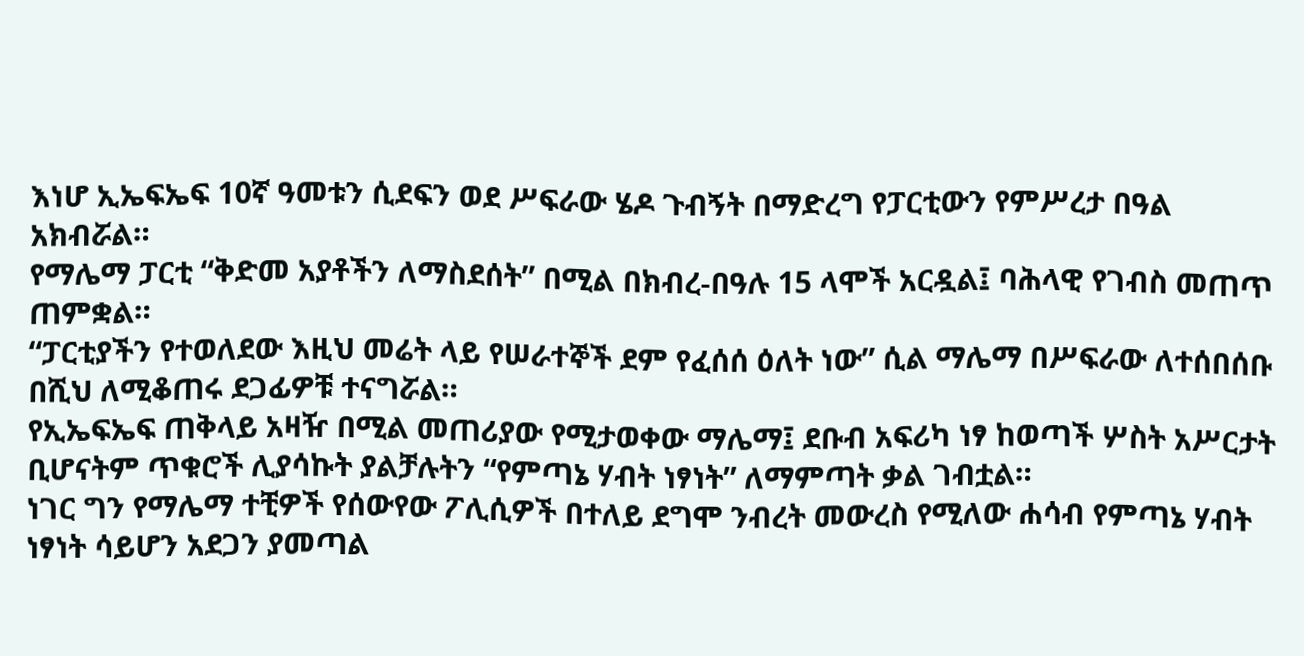እነሆ ኢኤፍኤፍ 10ኛ ዓመቱን ሲደፍን ወደ ሥፍራው ሄዶ ጉብኝት በማድረግ የፓርቲውን የምሥረታ በዓል አክብሯል።
የማሌማ ፓርቲ “ቅድመ አያቶችን ለማስደሰት” በሚል በክብረ-በዓሉ 15 ላሞች አርዷል፤ ባሕላዊ የገብስ መጠጥ ጠምቋል።
“ፓርቲያችን የተወለደው እዚህ መሬት ላይ የሠራተኞች ደም የፈሰሰ ዕለት ነው” ሲል ማሌማ በሥፍራው ለተሰበሰቡ በሺህ ለሚቆጠሩ ደጋፊዎቹ ተናግሯል።
የኢኤፍኤፍ ጠቅላይ አዛዥ በሚል መጠሪያው የሚታወቀው ማሌማ፤ ደቡብ አፍሪካ ነፃ ከወጣች ሦስት አሥርታት ቢሆናትም ጥቁሮች ሊያሳኩት ያልቻሉትን “የምጣኔ ሃብት ነፃነት” ለማምጣት ቃል ገብቷል።
ነገር ግን የማሌማ ተቺዎች የሰውየው ፖሊሲዎች በተለይ ደግሞ ንብረት መውረስ የሚለው ሐሳብ የምጣኔ ሃብት ነፃነት ሳይሆን አደጋን ያመጣል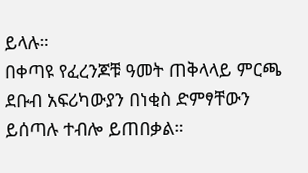ይላሉ።
በቀጣዩ የፈረንጆቹ ዓመት ጠቅላላይ ምርጫ ደቡብ አፍሪካውያን በነቂስ ድምፃቸውን ይሰጣሉ ተብሎ ይጠበቃል።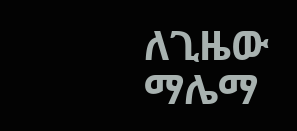ለጊዜው ማሌማ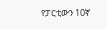የፓርቲውን 10ኛ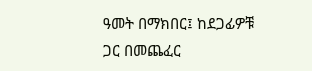ዓመት በማክበር፤ ከደጋፊዎቹ ጋር በመጨፈር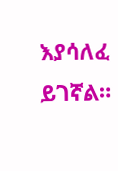እያሳለፈ ይገኛል።